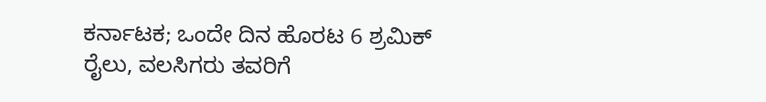ಕರ್ನಾಟಕ; ಒಂದೇ ದಿನ ಹೊರಟ 6 ಶ್ರಮಿಕ್ ರೈಲು, ವಲಸಿಗರು ತವರಿಗೆ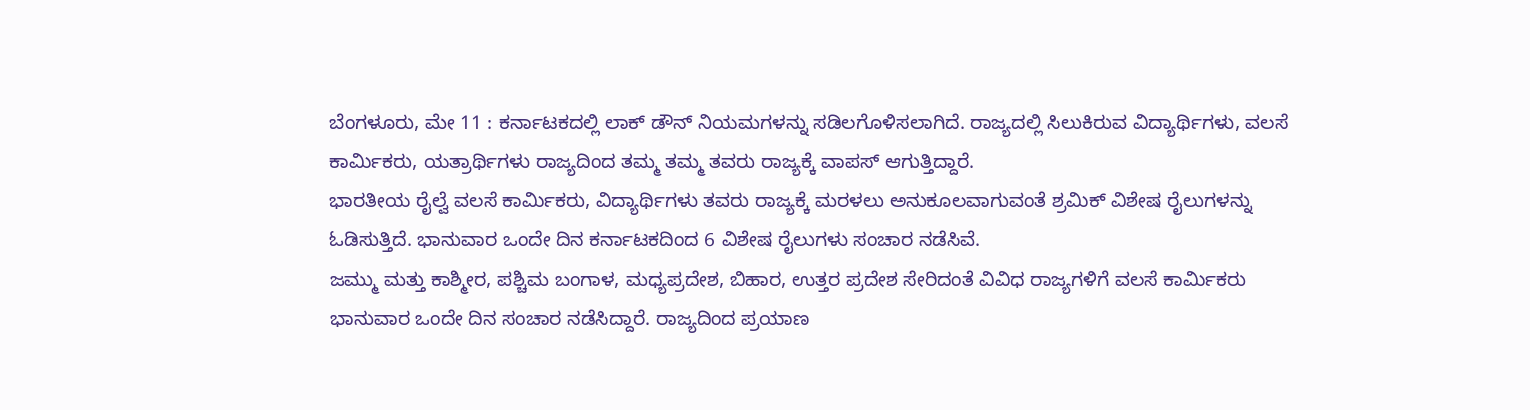ಬೆಂಗಳೂರು, ಮೇ 11 : ಕರ್ನಾಟಕದಲ್ಲಿ ಲಾಕ್ ಡೌನ್ ನಿಯಮಗಳನ್ನು ಸಡಿಲಗೊಳಿಸಲಾಗಿದೆ. ರಾಜ್ಯದಲ್ಲಿ ಸಿಲುಕಿರುವ ವಿದ್ಯಾರ್ಥಿಗಳು, ವಲಸೆ ಕಾರ್ಮಿಕರು, ಯತ್ರಾರ್ಥಿಗಳು ರಾಜ್ಯದಿಂದ ತಮ್ಮ ತಮ್ಮ ತವರು ರಾಜ್ಯಕ್ಕೆ ವಾಪಸ್ ಆಗುತ್ತಿದ್ದಾರೆ.
ಭಾರತೀಯ ರೈಲ್ವೆ ವಲಸೆ ಕಾರ್ಮಿಕರು, ವಿದ್ಯಾರ್ಥಿಗಳು ತವರು ರಾಜ್ಯಕ್ಕೆ ಮರಳಲು ಅನುಕೂಲವಾಗುವಂತೆ ಶ್ರಮಿಕ್ ವಿಶೇಷ ರೈಲುಗಳನ್ನು ಓಡಿಸುತ್ತಿದೆ. ಭಾನುವಾರ ಒಂದೇ ದಿನ ಕರ್ನಾಟಕದಿಂದ 6 ವಿಶೇಷ ರೈಲುಗಳು ಸಂಚಾರ ನಡೆಸಿವೆ.
ಜಮ್ಮು ಮತ್ತು ಕಾಶ್ಮೀರ, ಪಶ್ಚಿಮ ಬಂಗಾಳ, ಮಧ್ಯಪ್ರದೇಶ, ಬಿಹಾರ, ಉತ್ತರ ಪ್ರದೇಶ ಸೇರಿದಂತೆ ವಿವಿಧ ರಾಜ್ಯಗಳಿಗೆ ವಲಸೆ ಕಾರ್ಮಿಕರು ಭಾನುವಾರ ಒಂದೇ ದಿನ ಸಂಚಾರ ನಡೆಸಿದ್ದಾರೆ. ರಾಜ್ಯದಿಂದ ಪ್ರಯಾಣ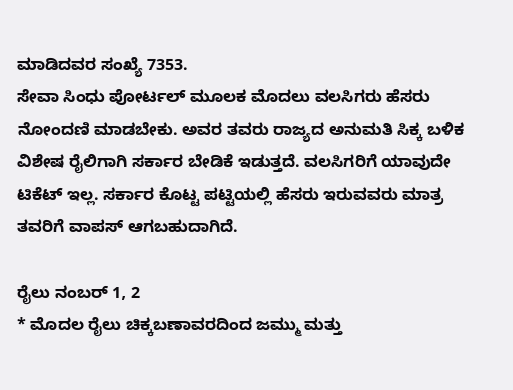ಮಾಡಿದವರ ಸಂಖ್ಯೆ 7353.
ಸೇವಾ ಸಿಂಧು ಪೋರ್ಟಲ್ ಮೂಲಕ ಮೊದಲು ವಲಸಿಗರು ಹೆಸರು ನೋಂದಣಿ ಮಾಡಬೇಕು. ಅವರ ತವರು ರಾಜ್ಯದ ಅನುಮತಿ ಸಿಕ್ಕ ಬಳಿಕ ವಿಶೇಷ ರೈಲಿಗಾಗಿ ಸರ್ಕಾರ ಬೇಡಿಕೆ ಇಡುತ್ತದೆ. ವಲಸಿಗರಿಗೆ ಯಾವುದೇ ಟಿಕೆಟ್ ಇಲ್ಲ. ಸರ್ಕಾರ ಕೊಟ್ಟ ಪಟ್ಟಿಯಲ್ಲಿ ಹೆಸರು ಇರುವವರು ಮಾತ್ರ ತವರಿಗೆ ವಾಪಸ್ ಆಗಬಹುದಾಗಿದೆ.

ರೈಲು ನಂಬರ್ 1, 2
* ಮೊದಲ ರೈಲು ಚಿಕ್ಕಬಣಾವರದಿಂದ ಜಮ್ಮು ಮತ್ತು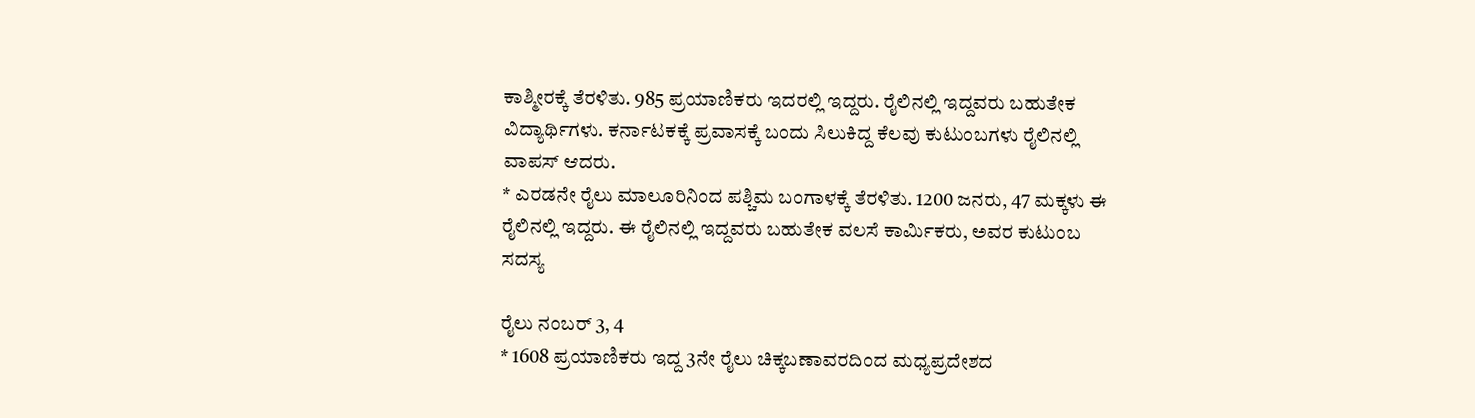ಕಾಶ್ಮೀರಕ್ಕೆ ತೆರಳಿತು. 985 ಪ್ರಯಾಣಿಕರು ಇದರಲ್ಲಿ ಇದ್ದರು. ರೈಲಿನಲ್ಲಿ ಇದ್ದವರು ಬಹುತೇಕ ವಿದ್ಯಾರ್ಥಿಗಳು. ಕರ್ನಾಟಕಕ್ಕೆ ಪ್ರವಾಸಕ್ಕೆ ಬಂದು ಸಿಲುಕಿದ್ದ ಕೆಲವು ಕುಟುಂಬಗಳು ರೈಲಿನಲ್ಲಿ ವಾಪಸ್ ಆದರು.
* ಎರಡನೇ ರೈಲು ಮಾಲೂರಿನಿಂದ ಪಶ್ಚಿಮ ಬಂಗಾಳಕ್ಕೆ ತೆರಳಿತು. 1200 ಜನರು, 47 ಮಕ್ಕಳು ಈ ರೈಲಿನಲ್ಲಿ ಇದ್ದರು. ಈ ರೈಲಿನಲ್ಲಿ ಇದ್ದವರು ಬಹುತೇಕ ವಲಸೆ ಕಾರ್ಮಿಕರು, ಅವರ ಕುಟುಂಬ ಸದಸ್ಯ

ರೈಲು ನಂಬರ್ 3, 4
* 1608 ಪ್ರಯಾಣಿಕರು ಇದ್ದ 3ನೇ ರೈಲು ಚಿಕ್ಕಬಣಾವರದಿಂದ ಮಧ್ಯಪ್ರದೇಶದ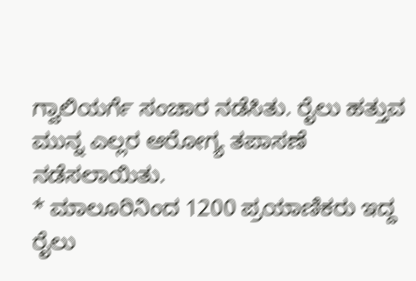ಗ್ವಾಲಿಯರ್ಗೆ ಸಂಚಾರ ನಡೆಸಿತು. ರೈಲು ಹತ್ತುವ ಮುನ್ನ ಎಲ್ಲರ ಆರೋಗ್ಯ ತಪಾಸಣೆ ನಡೆಸಲಾಯಿತು.
* ಮಾಲೂರಿನಿಂದ 1200 ಪ್ರಯಾಣಿಕರು ಇದ್ದ ರೈಲು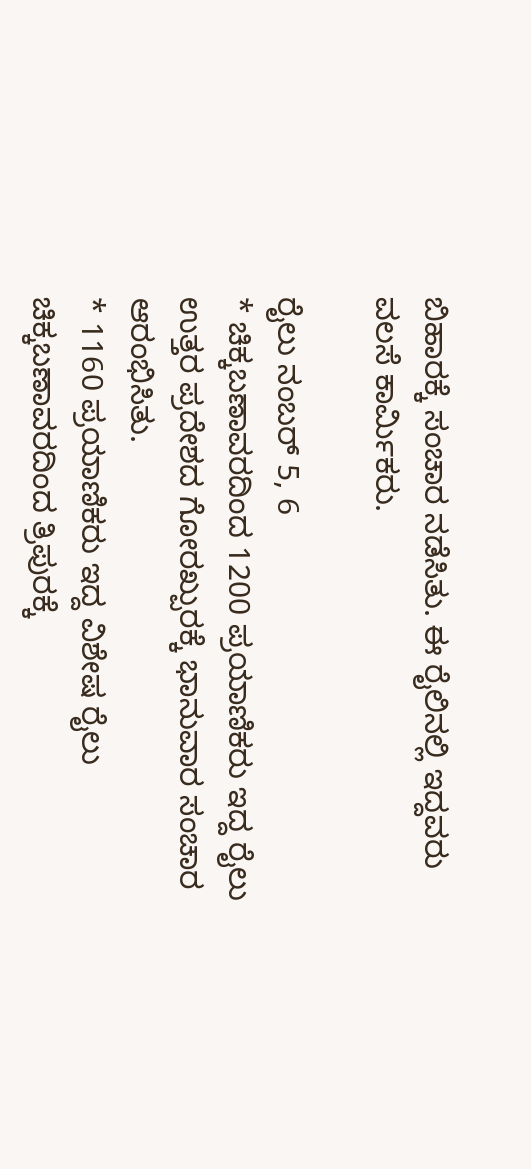ಬಿಹಾರಕ್ಕೆ ಸಂಚಾರ ನಡೆಸಿತು. ಈ ರೈಲಿನಲ್ಲಿ ಇದ್ದವರು ವಲಸೆ ಕಾರ್ಮಿಕರು.

ರೈಲು ನಂಬರ್ 5, 6
* ಚಿಕ್ಕಬಣಾವರದಿಂದ 1200 ಪ್ರಯಾಣಿಕರು ಇದ್ದ ರೈಲು ಉತ್ತರ ಪ್ರದೇಶದ ಗೋರಖ್ಪುರಕ್ಕೆ ಭಾನುವಾರ ಸಂಚಾರ ಆರಂಭಿಸಿತು.
* 1160 ಪ್ರಯಾಣಿಕರು ಇದ್ದ ವಿಶೇಷ ರೈಲು ಚಿಕ್ಕಬಣಾವರದಿಂದ ತ್ರಿಪುರಕ್ಕೆ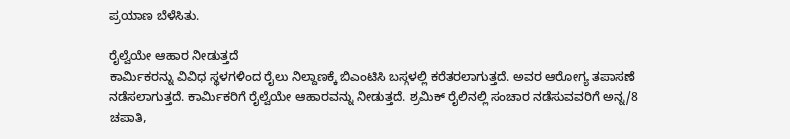ಪ್ರಯಾಣ ಬೆಳೆಸಿತು.

ರೈಲ್ವೆಯೇ ಆಹಾರ ನೀಡುತ್ತದೆ
ಕಾರ್ಮಿಕರನ್ನು ವಿವಿಧ ಸ್ಥಳಗಳಿಂದ ರೈಲು ನಿಲ್ದಾಣಕ್ಕೆ ಬಿಎಂಟಿಸಿ ಬಸ್ಗಳಲ್ಲಿ ಕರೆತರಲಾಗುತ್ತದೆ. ಅವರ ಆರೋಗ್ಯ ತಪಾಸಣೆ ನಡೆಸಲಾಗುತ್ತದೆ. ಕಾರ್ಮಿಕರಿಗೆ ರೈಲ್ವೆಯೇ ಆಹಾರವನ್ನು ನೀಡುತ್ತದೆ. ಶ್ರಮಿಕ್ ರೈಲಿನಲ್ಲಿ ಸಂಚಾರ ನಡೆಸುವವರಿಗೆ ಅನ್ನ/8 ಚಪಾತಿ,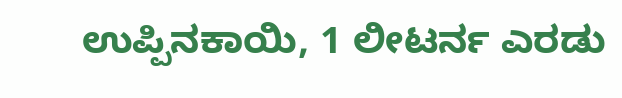ಉಪ್ಪಿನಕಾಯಿ, 1 ಲೀಟರ್ನ ಎರಡು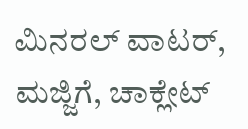ಮಿನರಲ್ ವಾಟರ್, ಮಜ್ಜಿಗೆ, ಚಾಕ್ಲೇಟ್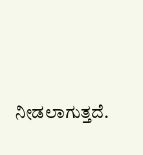ನೀಡಲಾಗುತ್ತದೆ.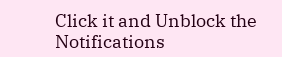Click it and Unblock the Notifications